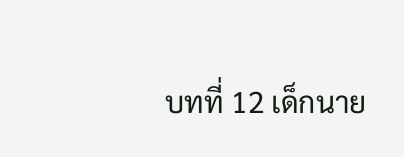บทที่ 12 เด็กนาย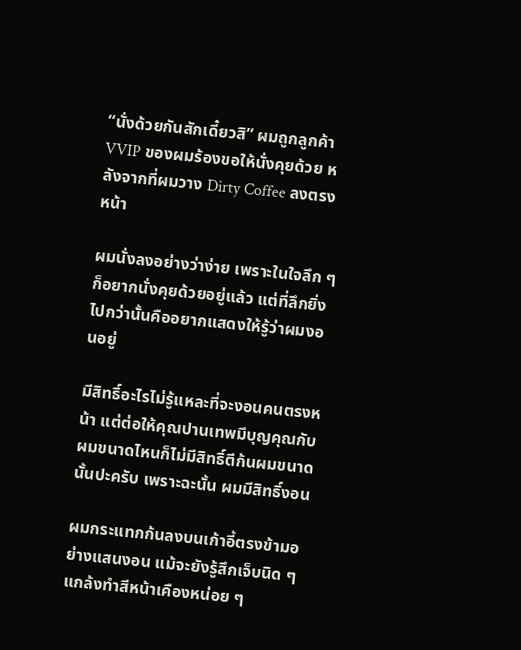“นั่งด้วยกันสักเดี๋ยวสิ” ผมถูกลูกค้า VVIP ของผมร้องขอให้นั่งคุยด้วย หลังจากที่ผมวาง Dirty Coffee ลงตรงหน้า

ผมนั่งลงอย่างว่าง่าย เพราะในใจลึก ๆ ก็อยากนั่งคุยด้วยอยู่แล้ว แต่ที่ลึกยิ่งไปกว่านั้นคืออยากแสดงให้รู้ว่าผมงอนอยู่

มีสิทธิ์อะไรไม่รู้แหละที่จะงอนคนตรงหน้า แต่ต่อให้คุณปานเทพมีบุญคุณกับผมขนาดไหนก็ไม่มีสิทธิ์ตีก้นผมขนาดนั้นปะครับ เพราะฉะนั้น ผมมีสิทธิ์งอน

ผมกระแทกก้นลงบนเก้าอี้ตรงข้ามอย่างแสนงอน แม้จะยังรู้สึกเจ็บนิด ๆ แกล้งทำสีหน้าเคืองหน่อย ๆ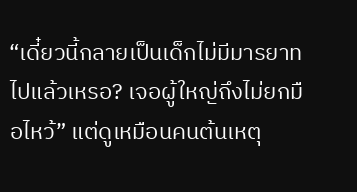“เดี๋ยวนี้กลายเป็นเด็กไม่มีมารยาทไปแล้วเหรอ? เจอผู้ใหญ่ถึงไม่ยกมือไหว้” แต่ดูเหมือนคนต้นเหตุ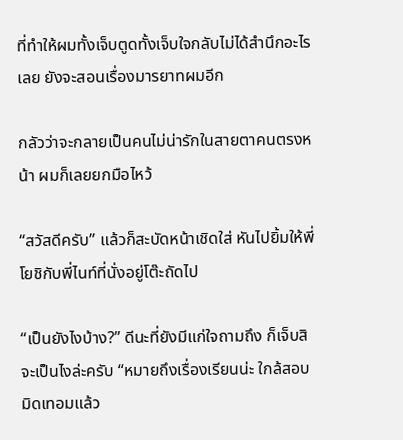ที่ทำให้ผมทั้งเจ็บตูดทั้งเจ็บใจกลับไม่ได้สำนึกอะไรเลย ยังจะสอนเรื่องมารยาทผมอีก

กลัวว่าจะกลายเป็นคนไม่น่ารักในสายตาคนตรงหน้า ผมก็เลยยกมือไหว้

“สวัสดีครับ” แล้วก็สะบัดหน้าเชิดใส่ หันไปยิ้มให้พี่โยชิกับพี่ไนท์ที่นั่งอยู่โต๊ะถัดไป

“เป็นยังไงบ้าง?” ดีนะที่ยังมีแก่ใจถามถึง ก็เจ็บสิ จะเป็นไงล่ะครับ “หมายถึงเรื่องเรียนน่ะ ใกล้สอบมิดเทอมแล้ว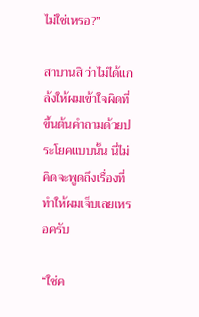ไม่ใช่เหรอ?”

สาบานสิ ว่าไม่ได้แกล้งให้ผมเข้าใจผิดที่ขึ้นต้นคำถามด้วยประโยคแบบนั้น นี่ไม่คิดจะพูดถึงเรื่องที่ทำให้ผมเจ็บเลยเหรอครับ

“ใช่ค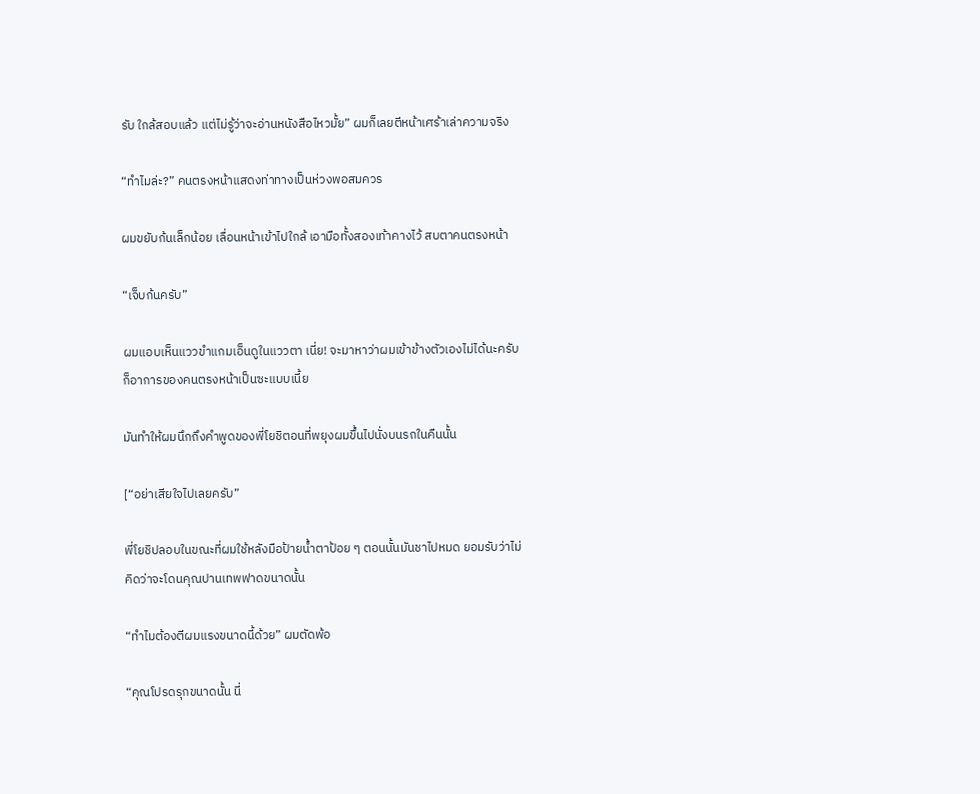รับ ใกล้สอบแล้ว แต่ไม่รู้ว่าจะอ่านหนังสือไหวมั้ย” ผมก็เลยตีหน้าเศร้าเล่าความจริง

“ทำไมล่ะ?” คนตรงหน้าแสดงท่าทางเป็นห่วงพอสมควร

ผมขยับก้นเล็กน้อย เลื่อนหน้าเข้าไปใกล้ เอามือทั้งสองเท้าคางไว้ สบตาคนตรงหน้า

“เจ็บก้นครับ”

ผมแอบเห็นแววขำแกมเอ็นดูในแววตา เนี่ย! จะมาหาว่าผมเข้าข้างตัวเองไม่ได้นะครับ ก็อาการของคนตรงหน้าเป็นซะแบบเนี้ย

มันทำให้ผมนึกถึงคำพูดของพี่โยชิตอนที่พยุงผมขึ้นไปนั่งบนรถในคืนนั้น

[“อย่าเสียใจไปเลยครับ”

พี่โยชิปลอบในขณะที่ผมใช้หลังมือป้ายน้ำตาป้อย ๆ ตอนนั้นมันชาไปหมด ยอมรับว่าไม่คิดว่าจะโดนคุณปานเทพฟาดขนาดนั้น

“ทำไมต้องตีผมแรงขนาดนี้ด้วย” ผมตัดพ้อ

“คุณโปรดรุกขนาดนั้น นี่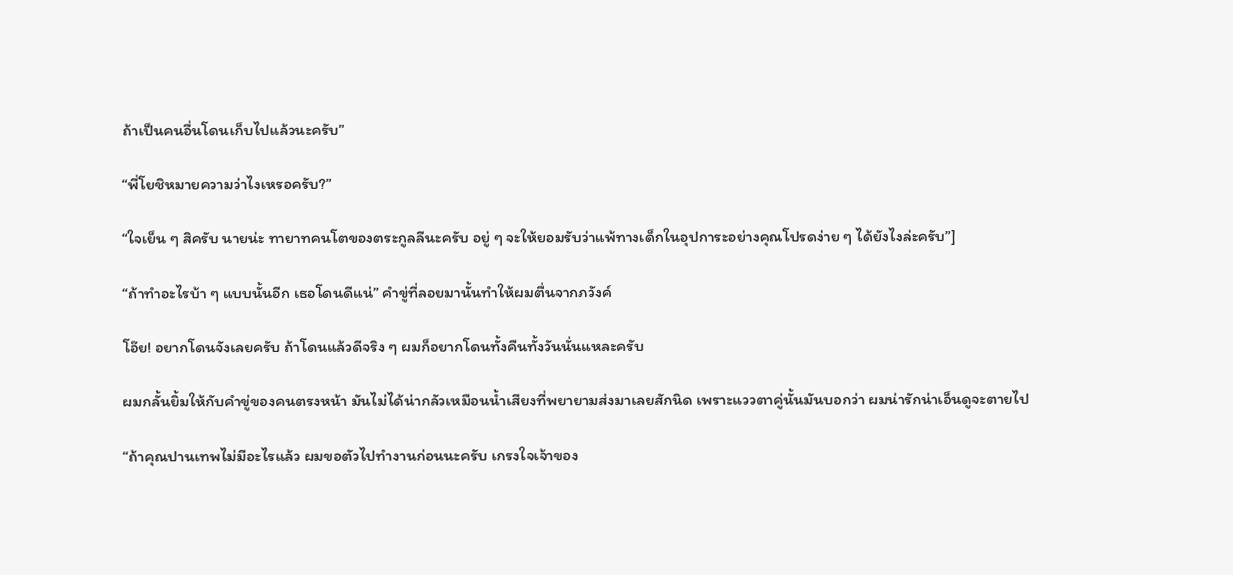ถ้าเป็นคนอื่นโดนเก็บไปแล้วนะครับ”

“พี่โยชิหมายความว่าไงเหรอครับ?”

“ใจเย็น ๆ สิครับ นายน่ะ ทายาทคนโตของตระกูลลีนะครับ อยู่ ๆ จะให้ยอมรับว่าแพ้ทางเด็กในอุปการะอย่างคุณโปรดง่าย ๆ ได้ยังไงล่ะครับ”]

“ถ้าทำอะไรบ้า ๆ แบบนั้นอีก เธอโดนดีแน่” คำขู่ที่ลอยมานั้นทำให้ผมตื่นจากภวังค์

โอ๊ย! อยากโดนจังเลยครับ ถ้าโดนแล้วดีจริง ๆ ผมก็อยากโดนทั้งคืนทั้งวันนั่นแหละครับ

ผมกลั้นยิ้มให้กับคำขู่ของคนตรงหน้า มันไม่ได้น่ากลัวเหมือนน้ำเสียงที่พยายามส่งมาเลยสักนิด เพราะแววตาคู่นั้นมันบอกว่า ผมน่ารักน่าเอ็นดูจะตายไป

“ถ้าคุณปานเทพไม่มีอะไรแล้ว ผมขอตัวไปทำงานก่อนนะครับ เกรงใจเจ้าของ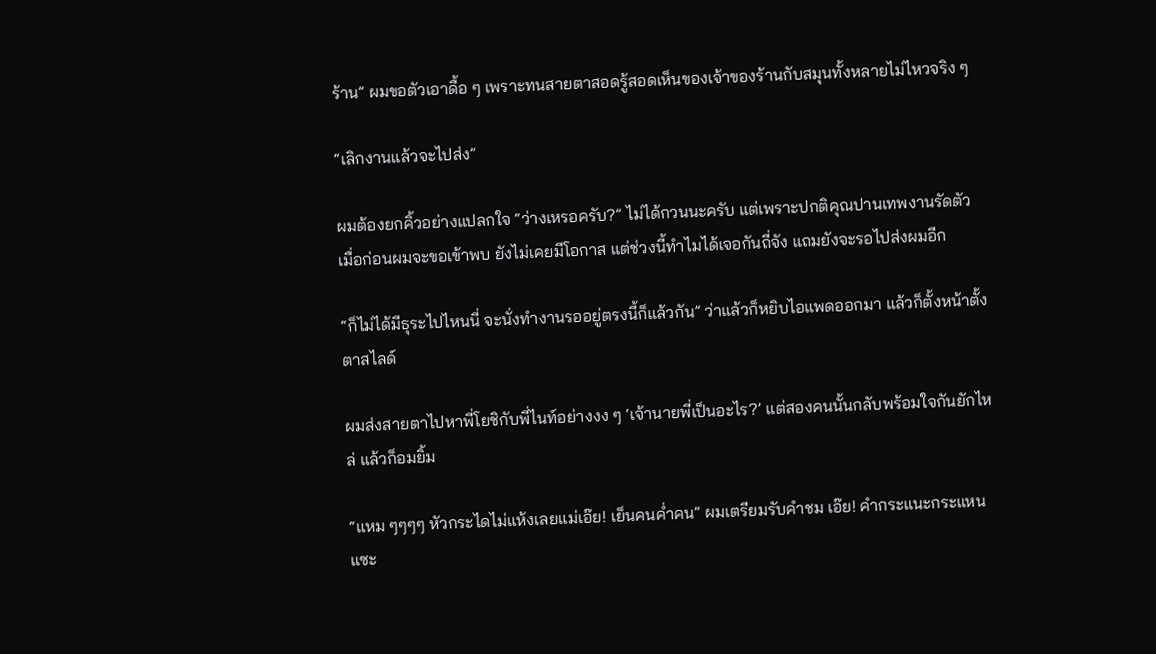ร้าน” ผมขอตัวเอาดื้อ ๆ เพราะทนสายตาสอดรู้สอดเห็นของเจ้าของร้านกับสมุนทั้งหลายไม่ไหวจริง ๆ

“เลิกงานแล้วจะไปส่ง”

ผมต้องยกคิ้วอย่างแปลกใจ “ว่างเหรอครับ?” ไม่ได้กวนนะครับ แต่เพราะปกติคุณปานเทพงานรัดตัว เมื่อก่อนผมจะขอเข้าพบ ยังไม่เคยมีโอกาส แต่ช่วงนี้ทำไมได้เจอกันถี่จัง แถมยังจะรอไปส่งผมอีก

“ก็ไม่ได้มีธุระไปไหนนี่ จะนั่งทำงานรออยู่ตรงนี้ก็แล้วกัน” ว่าแล้วก็หยิบไอแพดออกมา แล้วก็ตั้งหน้าตั้งตาสไลด์

ผมส่งสายตาไปหาพี่โยชิกับพี่ไนท์อย่างงง ๆ ‘เจ้านายพี่เป็นอะไร?’ แต่สองคนนั้นกลับพร้อมใจกันยักไหล่ แล้วก็อมยิ้ม

“แหม ๆๆๆๆ หัวกระไดไม่แห้งเลยแม่เอ๊ย! เย็นคนค่ำคน” ผมเตรียมรับคำชม เอ๊ย! คำกระแนะกระแหน แซะ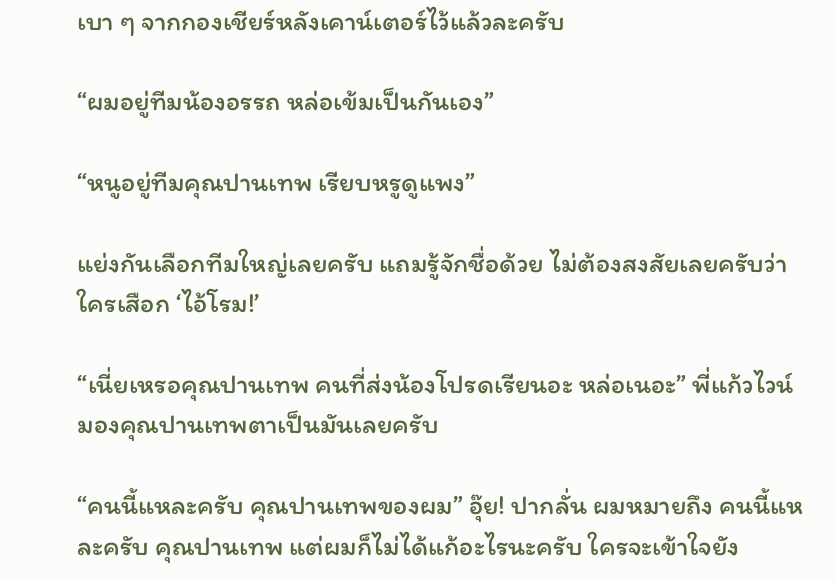เบา ๆ จากกองเชียร์หลังเคาน์เตอร์ไว้แล้วละครับ

“ผมอยู่ทีมน้องอรรถ หล่อเข้มเป็นกันเอง”

“หนูอยู่ทีมคุณปานเทพ เรียบหรูดูแพง”

แย่งกันเลือกทีมใหญ่เลยครับ แถมรู้จักชื่อด้วย ไม่ต้องสงสัยเลยครับว่าใครเสือก ‘ไอ้โรม!’

“เนี่ยเหรอคุณปานเทพ คนที่ส่งน้องโปรดเรียนอะ หล่อเนอะ” พี่แก้วไวน์มองคุณปานเทพตาเป็นมันเลยครับ

“คนนี้แหละครับ คุณปานเทพของผม” อุ๊ย! ปากลั่น ผมหมายถึง คนนี้แหละครับ คุณปานเทพ แต่ผมก็ไม่ได้แก้อะไรนะครับ ใครจะเข้าใจยัง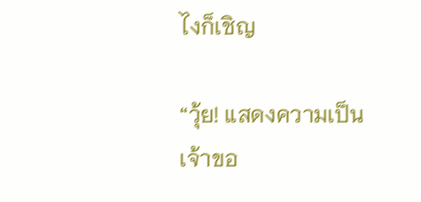ไงก็เชิญ

“วุ้ย! แสดงความเป็นเจ้าขอ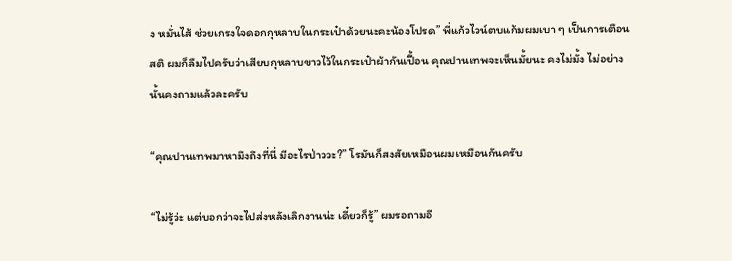ง หมั่นไส้ ช่วยเกรงใจดอกกุหลาบในกระเป๋าด้วยนะคะน้องโปรด” พี่แก้วไวน์ตบแก้มผมเบา ๆ เป็นการเตือนสติ ผมก็ลืมไปครับว่าเสียบกุหลาบขาวไว้ในกระเป๋าผ้ากันเปื้อน คุณปานเทพจะเห็นมั้ยนะ คงไม่มั้ง ไม่อย่างนั้นคงถามแล้วละครับ

“คุณปานเทพมาหามึงถึงที่นี่ มีอะไรป่าววะ?” โรมันก็สงสัยเหมือนผมเหมือนกันครับ

“ไม่รู้ว่ะ แต่บอกว่าจะไปส่งหลังเลิกงานน่ะ เดี๋ยวก็รู้” ผมรอถามอี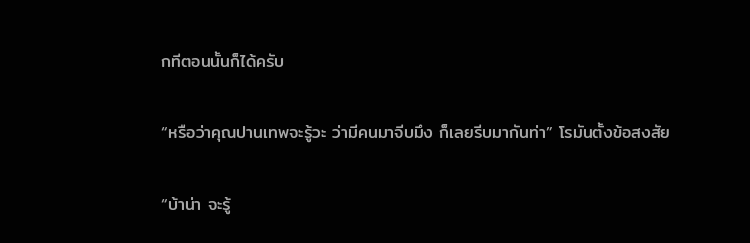กทีตอนนั้นก็ได้ครับ

“หรือว่าคุณปานเทพจะรู้วะ ว่ามีคนมาจีบมึง ก็เลยรีบมากันท่า” โรมันตั้งข้อสงสัย

“บ้าน่า จะรู้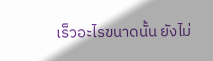เร็วอะไรขนาดนั้น ยังไม่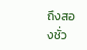ถึงสองชั่ว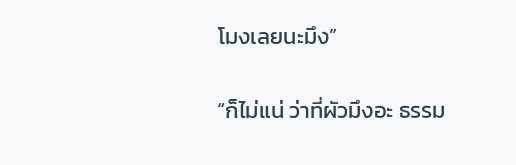โมงเลยนะมึง”

“ก็ไม่แน่ ว่าที่ผัวมึงอะ ธรรม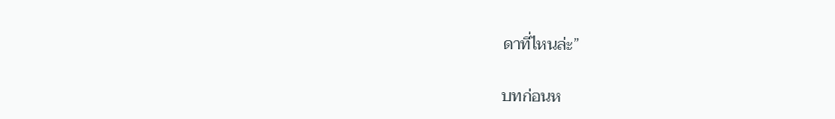ดาที่ไหนล่ะ”

บทก่อนห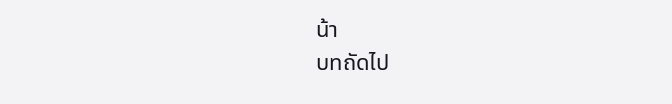น้า
บทถัดไป